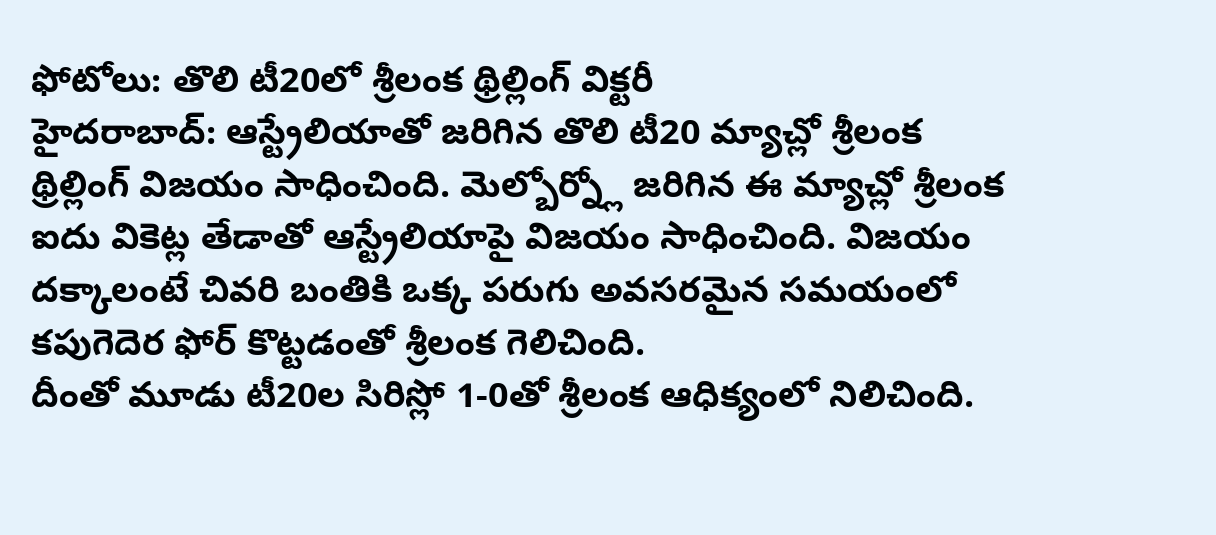ఫోటోలు: తొలి టీ20లో శ్రీలంక థ్రిల్లింగ్ విక్టరీ
హైదరాబాద్: ఆస్ట్రేలియాతో జరిగిన తొలి టీ20 మ్యాచ్లో శ్రీలంక థ్రిల్లింగ్ విజయం సాధించింది. మెల్బోర్న్లో జరిగిన ఈ మ్యాచ్లో శ్రీలంక ఐదు వికెట్ల తేడాతో ఆస్ట్రేలియాపై విజయం సాధించింది. విజయం దక్కాలంటే చివరి బంతికి ఒక్క పరుగు అవసరమైన సమయంలో కపుగెదెర ఫోర్ కొట్టడంతో శ్రీలంక గెలిచింది.
దీంతో మూడు టీ20ల సిరిస్లో 1-0తో శ్రీలంక ఆధిక్యంలో నిలిచింది.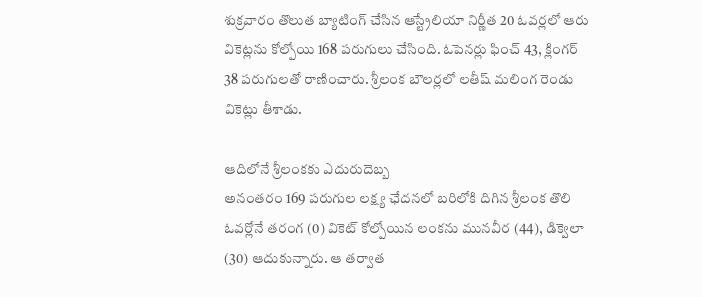శుక్రవారం తొలుత బ్యాటింగ్ చేసిన ఆస్ట్రేలియా నిర్ణీత 20 ఓవర్లలో ఆరు వికెట్లను కోల్పోయి 168 పరుగులు చేసింది. ఓపెనర్లు ఫించ్ 43, క్లింగర్ 38 పరుగులతో రాణించారు. శ్రీలంక బౌలర్లలో లతీష్ మలింగ రెండు వికెట్లు తీశాడు.

ఆదిలోనే శ్రీలంకకు ఎదురుదెబ్బ
అనంతరం 169 పరుగుల లక్ష్య ఛేదనలో బరిలోకి దిగిన శ్రీలంక తొలి ఓవర్లోనే తరంగ (0) వికెట్ కోల్పోయిన లంకను మునవీర (44), డిక్వెలా (30) ఆదుకున్నారు. ఆ తర్వాత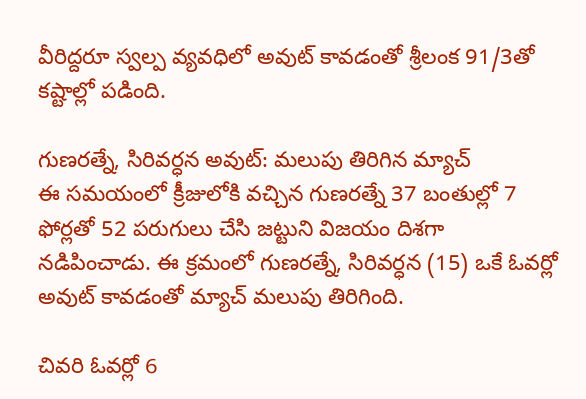వీరిద్దరూ స్వల్ప వ్యవధిలో అవుట్ కావడంతో శ్రీలంక 91/3తో కష్టాల్లో పడింది.

గుణరత్నే, సిరివర్ధన అవుట్: మలుపు తిరిగిన మ్యాచ్
ఈ సమయంలో క్రీజులోకి వచ్చిన గుణరత్నే 37 బంతుల్లో 7 ఫోర్లతో 52 పరుగులు చేసి జట్టుని విజయం దిశగా నడిపించాడు. ఈ క్రమంలో గుణరత్నే, సిరివర్ధన (15) ఒకే ఓవర్లో అవుట్ కావడంతో మ్యాచ్ మలుపు తిరిగింది.

చివరి ఓవర్లో 6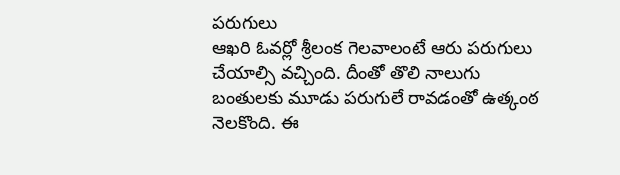పరుగులు
ఆఖరి ఓవర్లో శ్రీలంక గెలవాలంటే ఆరు పరుగులు చేయాల్సి వచ్చింది. దీంతో తొలి నాలుగు బంతులకు మూడు పరుగులే రావడంతో ఉత్కంఠ నెలకొంది. ఈ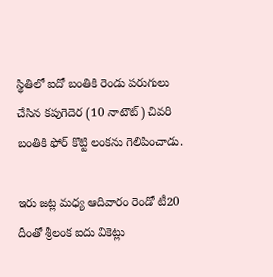స్థితిలో ఐదో బంతికి రెండు పరుగులు చేసిన కపుగెదెర (10 నాటౌట్) చివరి బంతికి ఫోర్ కొట్టి లంకను గెలిపించాడు.

ఇరు జట్ల మధ్య ఆదివారం రెండో టీ20
దీంతో శ్రీలంక ఐదు వికెట్లు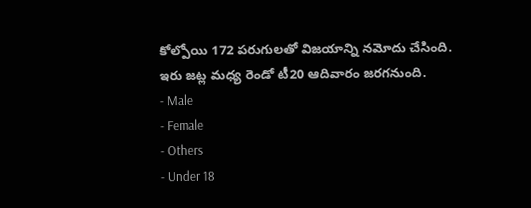కోల్పోయి 172 పరుగులతో విజయాన్ని నమోదు చేసింది. ఇరు జట్ల మధ్య రెండో టీ20 ఆదివారం జరగనుంది.
- Male
- Female
- Others
- Under 18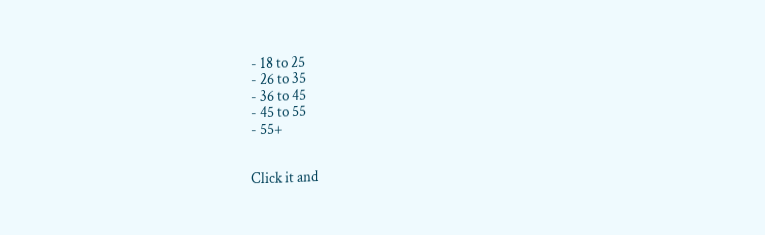- 18 to 25
- 26 to 35
- 36 to 45
- 45 to 55
- 55+


Click it and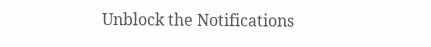Unblock the Notifications